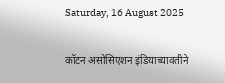Saturday, 16 August 2025

कॉटन असोसिएशन इंडियाच्यावतीने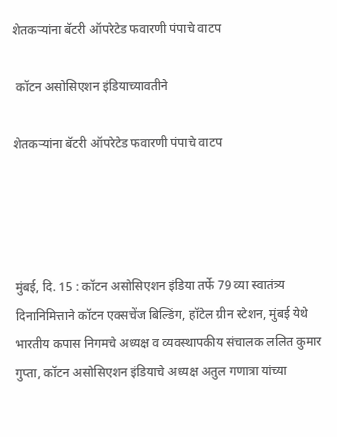शेतकऱ्यांना बॅटरी ऑपरेटेड फवारणी पंपाचे वाटप

 कॉटन असोसिएशन इंडियाच्यावतीने

शेतकऱ्यांना बॅटरी ऑपरेटेड फवारणी पंपाचे वाटप




मुंबई, दि. 15 : कॉटन असोसिएशन इंडिया तर्फे 79 व्या स्वातंत्र्य दिनानिमित्ताने कॉटन एक्सचेंज बिल्डिंग, हॉटेल ग्रीन स्टेशन, मुंबई येथे भारतीय कपास निगमचे अध्यक्ष व व्यवस्थापकीय संचालक ललित कुमार गुप्ता, कॉटन असोसिएशन इंडियाचे अध्यक्ष अतुल गणात्रा यांच्या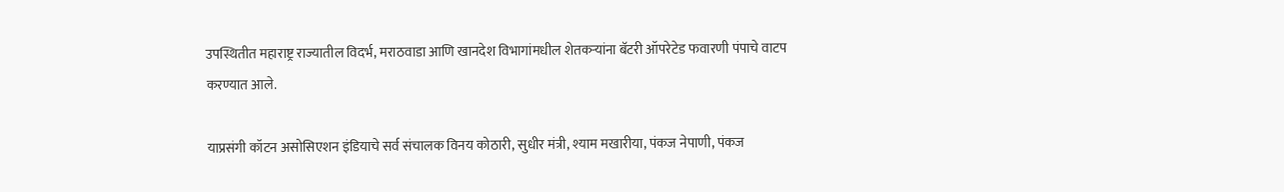उपस्थितीत महाराष्ट्र राज्यातील विदर्भ, मराठवाडा आणि खानदेश विभागांमधील शेतकऱ्यांना बॅटरी ऑपरेटेड फवारणी पंपाचे वाटप करण्यात आले.

याप्रसंगी कॉटन असोसिएशन इंडियाचे सर्व संचालक विनय कोठारी, सुधीर मंत्री, श्याम मखारीया, पंकज नेपाणी, पंकज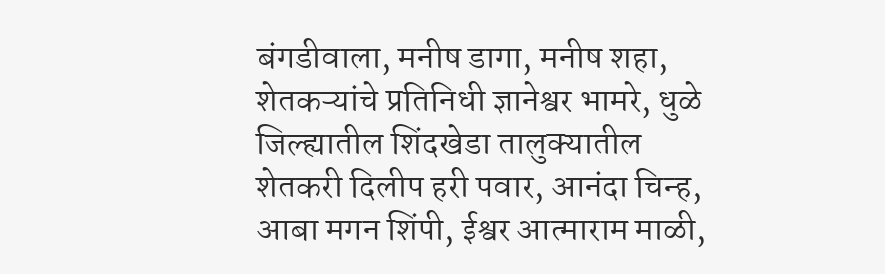बंगडीवाला, मनीष डागा, मनीष शहा, शेतकऱ्यांचे प्रतिनिधी ज्ञानेश्वर भामरे, धुळे जिल्ह्यातील शिंदखेडा तालुक्यातील शेतकरी दिलीप हरी पवार, आनंदा चिन्ह, आबा मगन शिंपी, ईश्वर आत्माराम माळी,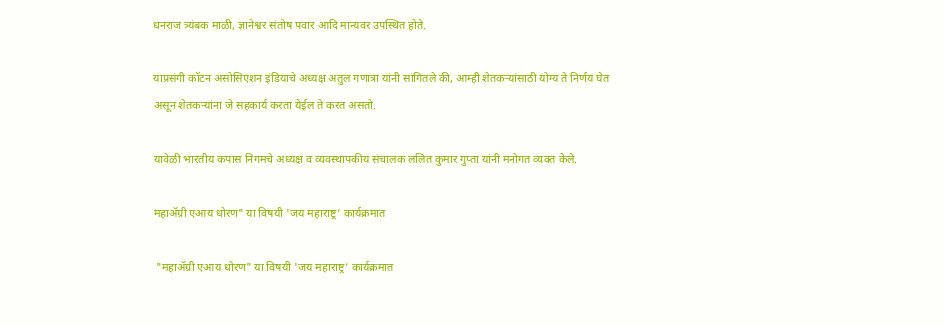धनराज त्र्यंबक माळी, ज्ञानेश्वर संतोष पवार आदि मान्यवर उपस्थित होते.

याप्रसंगी कॉटन असोसिएशन इंडियाचे अध्यक्ष अतुल गणात्रा यांनी सांगितले की, आम्ही शेतकऱ्यांसाठी योग्य ते निर्णय घेत असून शेतकऱ्यांना जे सहकार्य करता येईल ते करत असतो.

यावेळी भारतीय कपास निगमचे अध्यक्ष व व्यवस्थापकीय संचालक ललित कुमार गुप्ता यांनी मनोगत व्यक्त केले.

महाॲग्री एआय धोरण" या विषयी 'जय महाराष्ट्र’ कार्यक्रमात

 "महाॲग्री एआय धोरण" या विषयी 'जय महाराष्ट्र’ कार्यक्रमात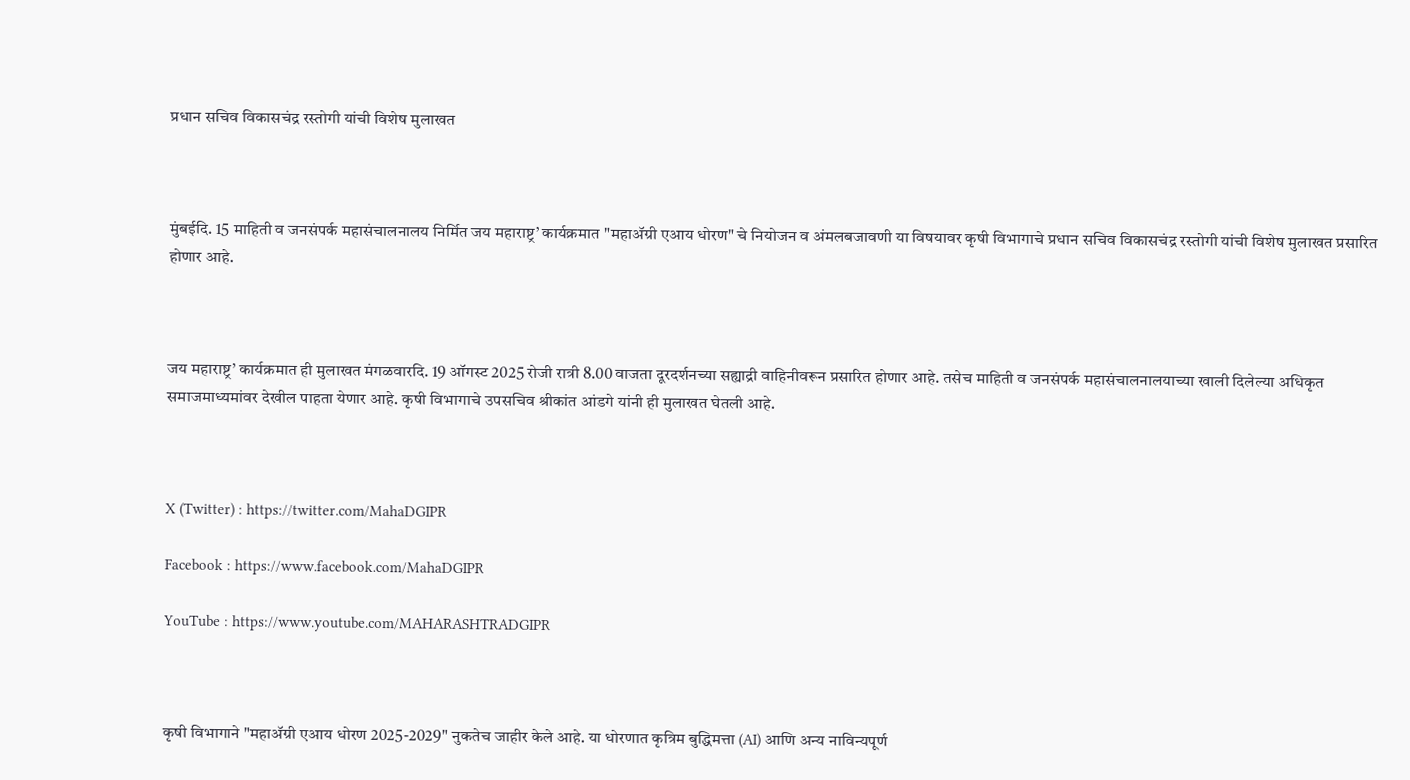प्रधान सचिव विकासचंद्र रस्तोगी यांची विशेष मुलाखत



मुंबईदि. 15 माहिती व जनसंपर्क महासंचालनालय निर्मित जय महाराष्ट्र’ कार्यक्रमात "महाॲग्री एआय धोरण" चे नियोजन व अंमलबजावणी या विषयावर कृषी विभागाचे प्रधान सचिव विकासचंद्र रस्तोगी यांची विशेष मुलाखत प्रसारित होणार आहे.



जय महाराष्ट्र’ कार्यक्रमात ही मुलाखत मंगळवारदि. 19 ऑगस्ट 2025 रोजी रात्री 8.00 वाजता दूरदर्शनच्या सह्याद्री वाहिनीवरून प्रसारित होणार आहे. तसेच माहिती व जनसंपर्क महासंचालनालयाच्या खाली दिलेल्या अधिकृत समाजमाध्यमांवर देखील पाहता येणार आहे. कृषी विभागाचे उपसचिव श्रीकांत आंडगे यांनी ही मुलाखत घेतली आहे.



X (Twitter) : https://twitter.com/MahaDGIPR

Facebook : https://www.facebook.com/MahaDGIPR

YouTube : https://www.youtube.com/MAHARASHTRADGIPR



कृषी विभागाने "महाॲग्री एआय धोरण 2025-2029" नुकतेच जाहीर केले आहे. या धोरणात कृत्रिम बुद्धिमत्ता (AI) आणि अन्य नाविन्यपूर्ण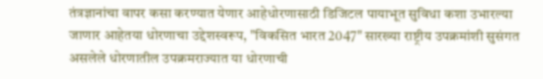तंत्रज्ञानांचा वापर कसा करण्यात येणार आहेधोरणासाठी डिजिटल पायाभूत सुविधा कशा उभारल्या जाणार आहेतया धोरणाचा उद्देशस्वरूप, "विकसित भारत 2047" सारख्या राष्ट्रीय उपक्रमांशी सुसंगत असलेले धोरणातील उपक्रमराज्यात या धोरणाची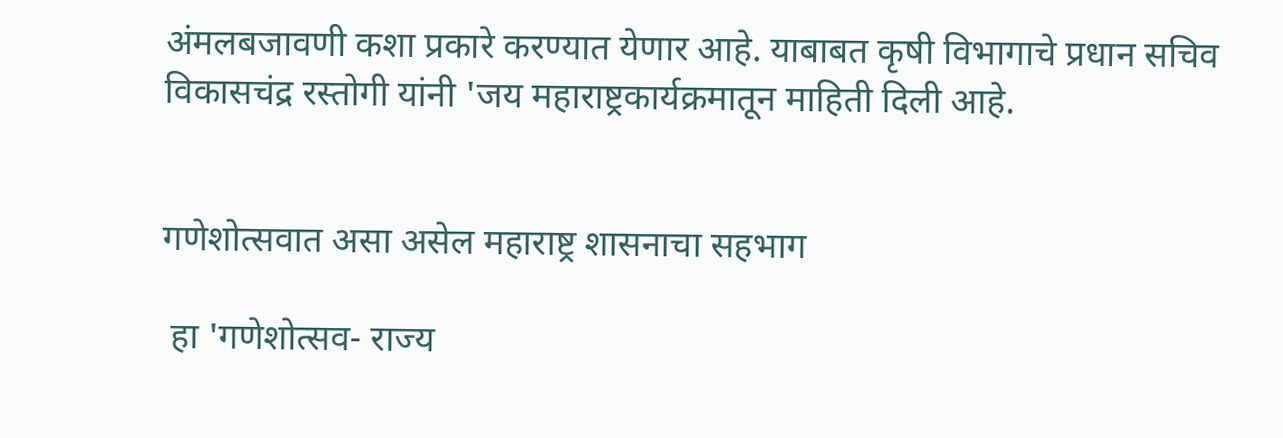अंमलबजावणी कशा प्रकारे करण्यात येणार आहे. याबाबत कृषी विभागाचे प्रधान सचिव विकासचंद्र रस्तोगी यांनी 'जय महाराष्ट्रकार्यक्रमातून माहिती दिली आहे.


गणेशोत्सवात असा असेल महाराष्ट्र शासनाचा सहभाग

 हा 'गणेशोत्सव- राज्य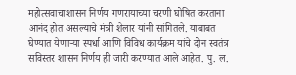महोत्सवाचाशासन निर्णय गणरायाच्या चरणी घोषित करताना आनंद होत असल्याचे मंत्री शेलार यांनी सांगितले. याबाबत घेण्यात येणाऱ्या स्पर्धा आणि विविध कार्यक्रम यांचे दोन स्वतंत्र सविस्तर शासन निर्णय ही जारी करण्यात आले आहेत. पु. ल.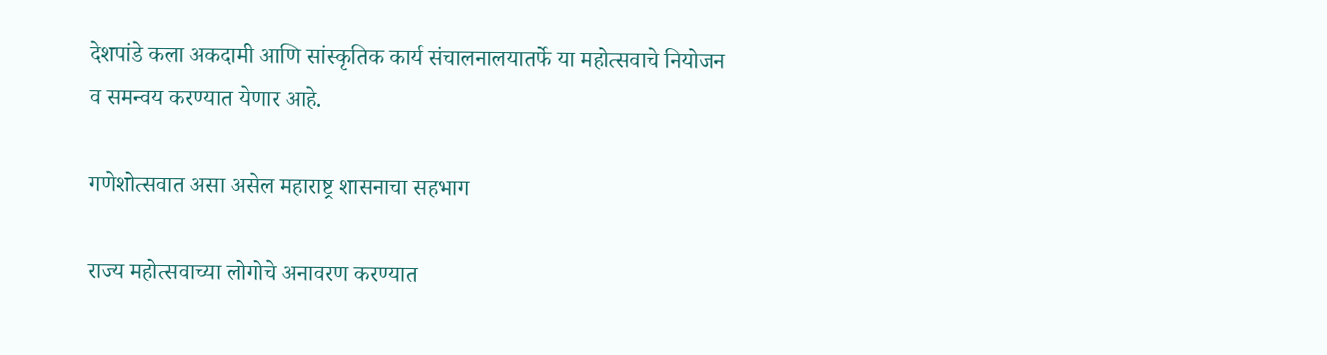देशपांडे कला अकदामी आणि सांस्कृतिक कार्य संचालनालयातर्फे या महोत्सवाचे नियोजन व समन्वय करण्यात येणार आहे.

गणेशोत्सवात असा असेल महाराष्ट्र शासनाचा सहभाग

राज्य महोत्सवाच्या लोगोचे अनावरण करण्यात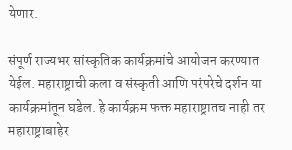येणार.

संपूर्ण राज्यभर सांस्कृतिक कार्यक्रमांचे आयोजन करण्यात येईल. महाराष्ट्राची कला व संस्कृती आणि परंपरेचे दर्शन या कार्यक्रमांतून घडेल. हे कार्यक्रम फक्त महाराष्ट्रातच नाही तर महाराष्ट्राबाहेर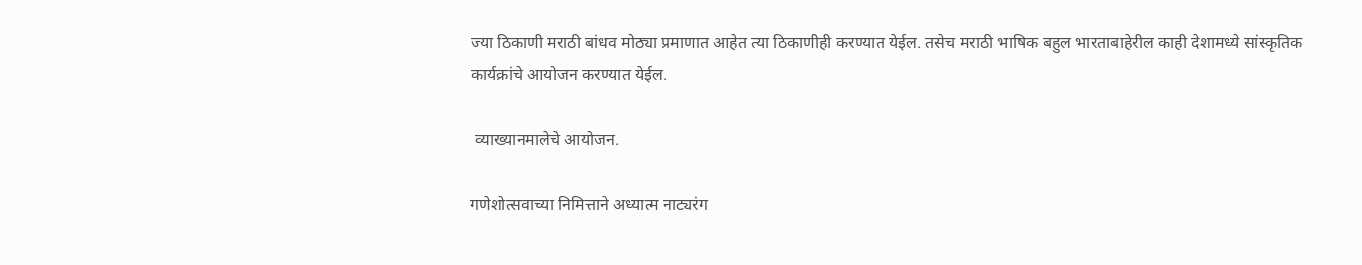ज्या ठिकाणी मराठी बांधव मोठ्या प्रमाणात आहेत त्या ठिकाणीही करण्यात येईल. तसेच मराठी भाषिक बहुल भारताबाहेरील काही देशामध्ये सांस्कृतिक कार्यक्रांचे आयोजन करण्यात येईल.

 व्याख्यानमालेचे आयोजन.

गणेशोत्सवाच्या निमित्ताने अध्यात्म नाट्यरंग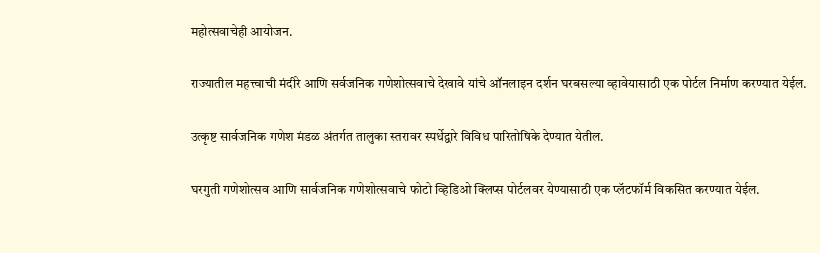महोत्सवाचेही आयोजन.

राज्यातील महत्त्वाची मंदीरे आणि सर्वजनिक गणेशोत्सवाचे देखावे यांचे ऑनलाइन दर्शन घरबसल्या व्हावेयासाठी एक पोर्टल निर्माण करण्यात येईल.

उत्कृष्ट सार्वजनिक गणेश मंडळ अंतर्गत तालुका स्तरावर स्पर्धेद्वारे विविध पारितोषिके देण्यात येतील.

घरगुती गणेशोत्सव आणि सार्वजनिक गणेशोत्सवाचे फोटो व्हिडिओ क्लिप्स पोर्टलवर येण्यासाठी एक प्लॅटफॉर्म विकसित करण्यात येईल.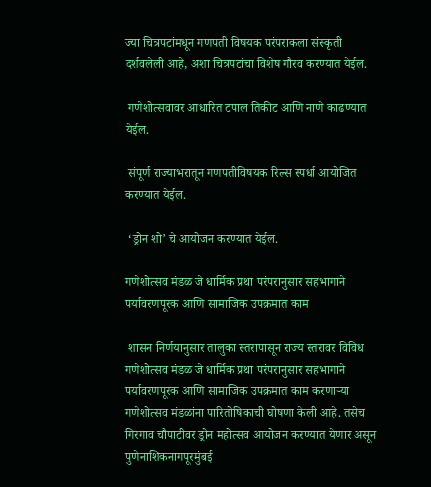ज्या चित्रपटांमधून गणपती विषयक परंपराकला संस्कृती दर्शवलेली आहे, अशा चित्रपटांचा विशेष गौरव करण्यात येईल.

 गणेशोत्सवावर आधारित टपाल तिकीट आणि नाणे काढण्यात येईल.

 संपूर्ण राज्याभरातून गणपतीविषयक रिल्स स्पर्धा आयोजित करण्यात येईल.

 ‘ड्रोन शो’ चे आयोजन करण्यात येईल.

गणेशोत्सव मंडळ जे धार्मिक प्रथा परंपरानुसार सहभागाने पर्यावरणपूरक आणि सामाजिक उपक्रमात काम

 शासन निर्णयानुसार तालुका स्तरापासून राज्य स्तरावर विविध गणेशोत्सव मंडळ जे धार्मिक प्रथा परंपरानुसार सहभागाने पर्यावरणपूरक आणि सामाजिक उपक्रमात काम करणाऱ्या गणेशोत्सव मंडळांना पारितोषिकाची घोषणा केली आहे. तसेच गिरगाव चौपाटीवर ड्रोन महोत्सव आयोजन करण्यात येणार असून पुणेनाशिकनागपूरमुंबई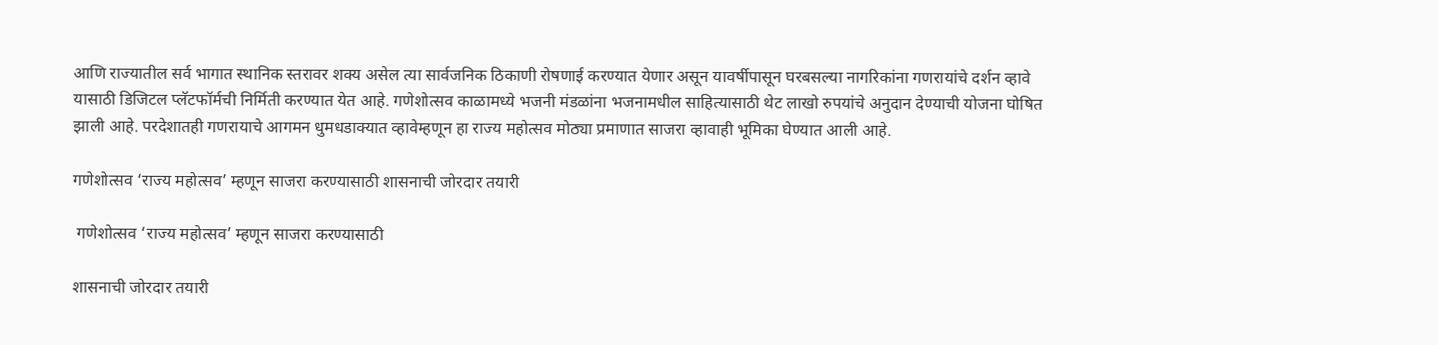आणि राज्यातील सर्व भागात स्थानिक स्तरावर शक्य असेल त्या सार्वजनिक ठिकाणी रोषणाई करण्यात येणार असून यावर्षीपासून घरबसल्या नागरिकांना गणरायांचे दर्शन व्हावे यासाठी डिजिटल प्लॅटफॉर्मची निर्मिती करण्यात येत आहे. गणेशोत्सव काळामध्ये भजनी मंडळांना भजनामधील साहित्यासाठी थेट लाखो रुपयांचे अनुदान देण्याची योजना घोषित झाली आहे. परदेशातही गणरायाचे आगमन धुमधडाक्यात व्हावेम्हणून हा राज्य महोत्सव मोठ्या प्रमाणात साजरा व्हावाही भूमिका घेण्यात आली आहे.

गणेशोत्सव ‘राज्य महोत्सव’ म्हणून साजरा करण्यासाठी शासनाची जोरदार तयारी

 गणेशोत्सव ‘राज्य महोत्सव’ म्हणून साजरा करण्यासाठी

शासनाची जोरदार तयारी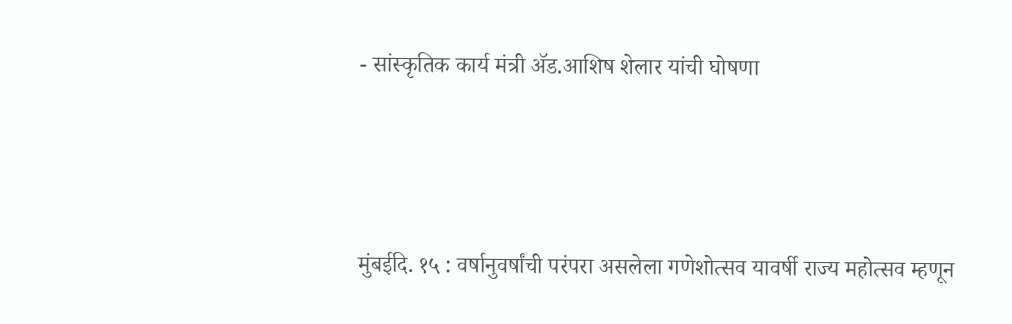- सांस्कृतिक कार्य मंत्री ॲड.आशिष शेलार यांची घोषणा



मुंबईदि. १५ : वर्षानुवर्षांची परंपरा असलेला गणेशोत्सव यावर्षी राज्य महोत्सव म्हणून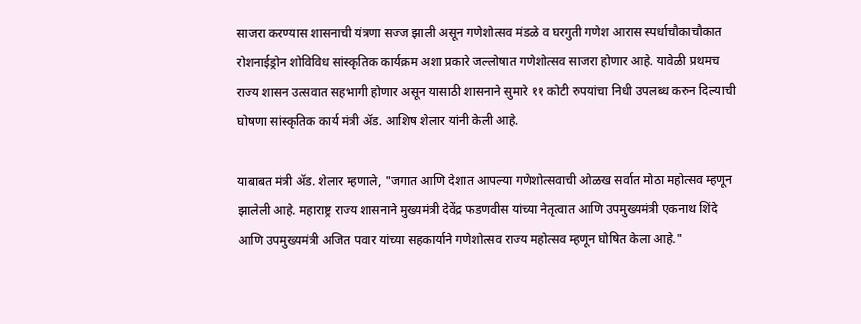साजरा करण्यास शासनाची यंत्रणा सज्ज झाली असून गणेशोत्सव मंडळे व घरगुती गणेश आरास स्पर्धाचौकाचौकात रोशनाईड्रोन शोविविध सांस्कृतिक कार्यक्रम अशा प्रकारे जल्लोषात गणेशोत्सव साजरा होणार आहे. यावेळी प्रथमच राज्य शासन उत्सवात सहभागी होणार असून यासाठी शासनाने सुमारे ११ कोटी रुपयांचा निधी उपलब्ध करुन दिल्याची घोषणा सांस्कृतिक कार्य मंत्री ॲड. आशिष शेलार यांनी केली आहे.

याबाबत मंत्री ॲड. शेलार म्हणाले, "जगात आणि देशात आपल्या गणेशोत्सवाची ओळख सर्वात मोठा महोत्सव म्हणून झालेली आहे. महाराष्ट्र राज्य शासनाने मुख्यमंत्री देवेंद्र फडणवीस यांच्या नेतृत्वात आणि उपमुख्यमंत्री एकनाथ शिंदे आणि उपमुख्यमंत्री अजित पवार यांच्या सहकार्याने गणेशोत्सव राज्य महोत्सव म्हणून घोषित केला आहे."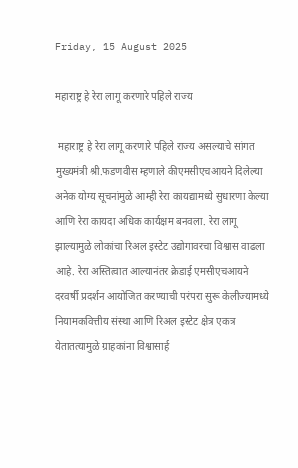Friday, 15 August 2025

महाराष्ट्र हे रेरा लागू करणारे पहिले राज्य

 महाराष्ट्र हे रेरा लागू करणारे पहिले राज्य असल्याचे सांगत मुख्यमंत्री श्री.फडणवीस म्हणाले कीएमसीएचआयने दिलेल्या अनेक योग्य सूचनांमुळे आम्ही रेरा कायद्यामध्ये सुधारणा केल्या आणि रेरा कायदा अधिक कार्यक्षम बनवला. रेरा लागू झाल्यामुळे लोकांचा रिअल इस्टेट उद्योगावरचा विश्वास वाढला आहे. रेरा अस्तित्वात आल्यानंतर क्रेडाई एमसीएचआयने दरवर्षी प्रदर्शन आयोजित करण्याची परंपरा सुरू केलीज्यामध्ये नियामकवित्तीय संस्था आणि रिअल इस्टेट क्षेत्र एकत्र येतातत्यामुळे ग्राहकांना विश्वासार्ह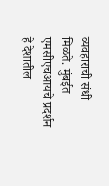व्यवहाराची संधी मिळते. मुंबईत एमसीएचआयचे प्रदर्शन हे देशातील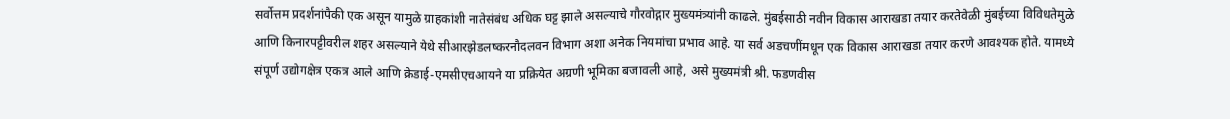सर्वोत्तम प्रदर्शनांपैकी एक असून यामुळे ग्राहकांशी नातेसंबंध अधिक घट्ट झाले असल्याचे गौरवोद्गार मुख्यमंत्र्यांनी काढले. मुंबईसाठी नवीन विकास आराखडा तयार करतेवेळी मुंबईच्या विविधतेमुळे आणि किनारपट्टीवरील शहर असल्याने येथे सीआरझेडलष्करनौदलवन विभाग अशा अनेक नियमांचा प्रभाव आहे. या सर्व अडचणींमधून एक विकास आराखडा तयार करणे आवश्यक होते. यामध्ये संपूर्ण उद्योगक्षेत्र एकत्र आले आणि क्रेडाई-एमसीएचआयने या प्रक्रियेत अग्रणी भूमिका बजावली आहे, असे मुख्यमंत्री श्री. फडणवीस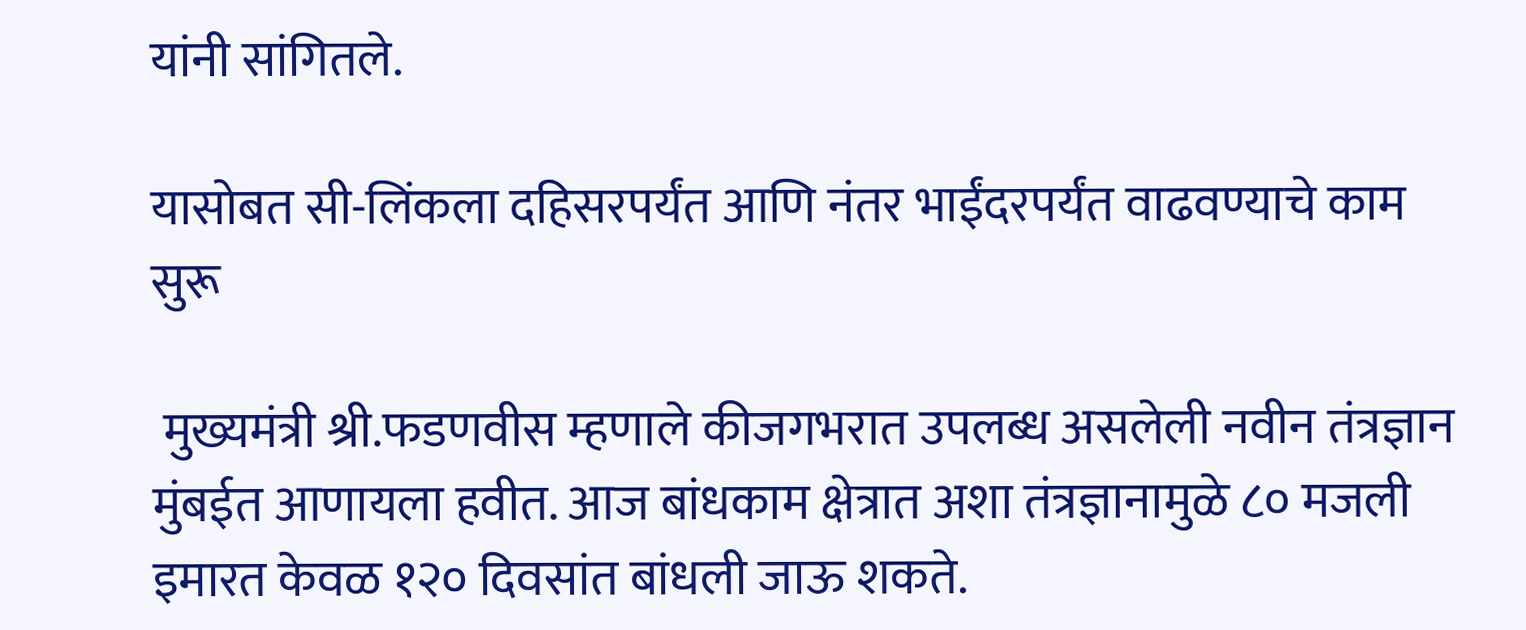यांनी सांगितले.

यासोबत सी-लिंकला दहिसरपर्यंत आणि नंतर भाईंदरपर्यंत वाढवण्याचे काम सुरू

 मुख्यमंत्री श्री.फडणवीस म्हणाले कीजगभरात उपलब्ध असलेली नवीन तंत्रज्ञान मुंबईत आणायला हवीत. आज बांधकाम क्षेत्रात अशा तंत्रज्ञानामुळे ८० मजली इमारत केवळ १२० दिवसांत बांधली जाऊ शकते.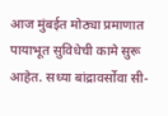आज मुंबईत मोठ्या प्रमाणात पायाभूत सुविधेची कामे सुरू आहेत. सध्या बांद्रावर्सोवा सी-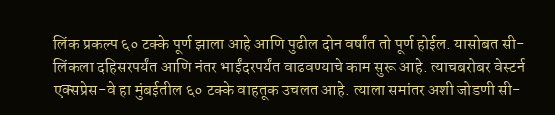लिंक प्रकल्प ६० टक्के पूर्ण झाला आहे आणि पुढील दोन वर्षांत तो पूर्ण होईल. यासोबत सी-लिंकला दहिसरपर्यंत आणि नंतर भाईंदरपर्यंत वाढवण्याचे काम सुरू आहे. त्याचबरोबर वेस्टर्न एक्सप्रेस-वे हा मुंबईतील ६० टक्के वाहतूक उचलत आहे. त्याला समांतर अशी जोडणी सी-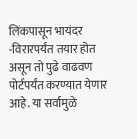लिंकपासून भायंदर -विरारपर्यंत तयार होत असून तो पुढे वाढवण पोर्टपर्यंत करण्यात येणार आहे. या सर्वामुळे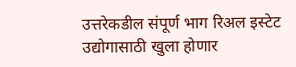उत्तरेकडील संपूर्ण भाग रिअल इस्टेट उद्योगासाठी खुला होणार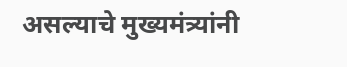असल्याचे मुख्यमंत्र्यांनी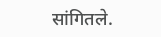सांगितले.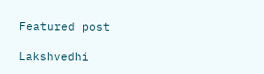Featured post

Lakshvedhi